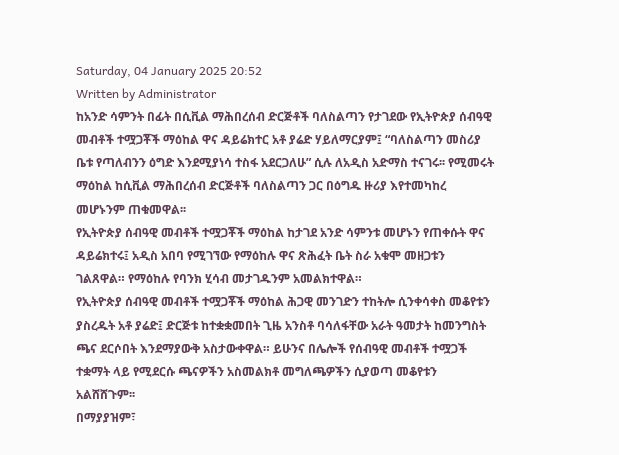Saturday, 04 January 2025 20:52
Written by Administrator
ከአንድ ሳምንት በፊት በሲቪል ማሕበረሰብ ድርጅቶች ባለስልጣን የታገደው የኢትዮጵያ ሰብዓዊ መብቶች ተሟጋቾች ማዕከል ዋና ዳይሬክተር አቶ ያሬድ ሃይለማርያም፤ “ባለስልጣን መስሪያ ቤቱ የጣለብንን ዕግድ እንደሚያነሳ ተስፋ አደርጋለሁ” ሲሉ ለአዲስ አድማስ ተናገሩ፡፡ የሚመሩት ማዕከል ከሲቪል ማሕበረሰብ ድርጅቶች ባለስልጣን ጋር በዕግዱ ዙሪያ እየተመካከረ መሆኑንም ጠቁመዋል፡፡
የኢትዮጵያ ሰብዓዊ መብቶች ተሟጋቾች ማዕከል ከታገደ አንድ ሳምንቱ መሆኑን የጠቀሱት ዋና ዳይሬክተሩ፤ አዲስ አበባ የሚገኘው የማዕከሉ ዋና ጽሕፈት ቤት ስራ አቁሞ መዘጋቱን ገልጸዋል። የማዕከሉ የባንክ ሂሳብ መታገዱንም አመልክተዋል።
የኢትዮጵያ ሰብዓዊ መብቶች ተሟጋቾች ማዕከል ሕጋዊ መንገድን ተከትሎ ሲንቀሳቀስ መቆየቱን ያስረዱት አቶ ያሬድ፤ ድርጅቱ ከተቋቋመበት ጊዜ አንስቶ ባሳለፋቸው አራት ዓመታት ከመንግስት ጫና ደርሶበት እንደማያውቅ አስታውቀዋል። ይሁንና በሌሎች የሰብዓዊ መብቶች ተሟጋች ተቋማት ላይ የሚደርሱ ጫናዎችን አስመልክቶ መግለጫዎችን ሲያወጣ መቆየቱን አልሸሸጉም፡፡
በማያያዝም፣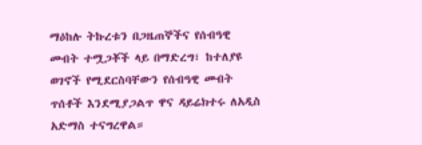ማዕከሉ ትኩረቱን በጋዜጠኞችና የሰብዓዊ መብት ተሟጋቾች ላይ በማድረግ፣ ከተለያዩ ወገኖች የሚደርስባቸውን የሰብዓዊ መብት ጥሰቶች እንደሚያጋልጥ ዋና ዳይሬክተሩ ለአዲስ አድማስ ተናግረዋል።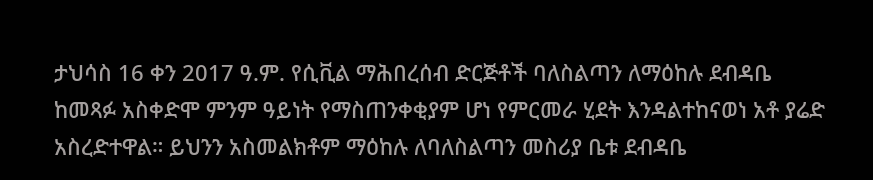ታህሳስ 16 ቀን 2017 ዓ.ም. የሲቪል ማሕበረሰብ ድርጅቶች ባለስልጣን ለማዕከሉ ደብዳቤ ከመጻፉ አስቀድሞ ምንም ዓይነት የማስጠንቀቂያም ሆነ የምርመራ ሂደት እንዳልተከናወነ አቶ ያሬድ አስረድተዋል። ይህንን አስመልክቶም ማዕከሉ ለባለስልጣን መስሪያ ቤቱ ደብዳቤ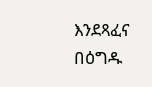እንደጻፈና በዕግዱ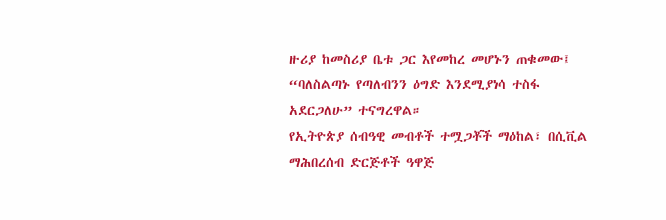ዙሪያ ከመስሪያ ቤቱ ጋር እየመከረ መሆኑን ጠቁመው፤ “ባለስልጣኑ የጣለብንን ዕግድ እንደሚያነሳ ተስፋ አደርጋለሁ” ተናግረዋል።
የኢትዮጵያ ሰብዓዊ መብቶች ተሟጋቾች ማዕከል፣ በሲቪል ማሕበረሰብ ድርጅቶች ዓዋጅ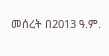መሰረት በ2013 ዓ.ም.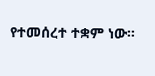የተመሰረተ ተቋም ነው።